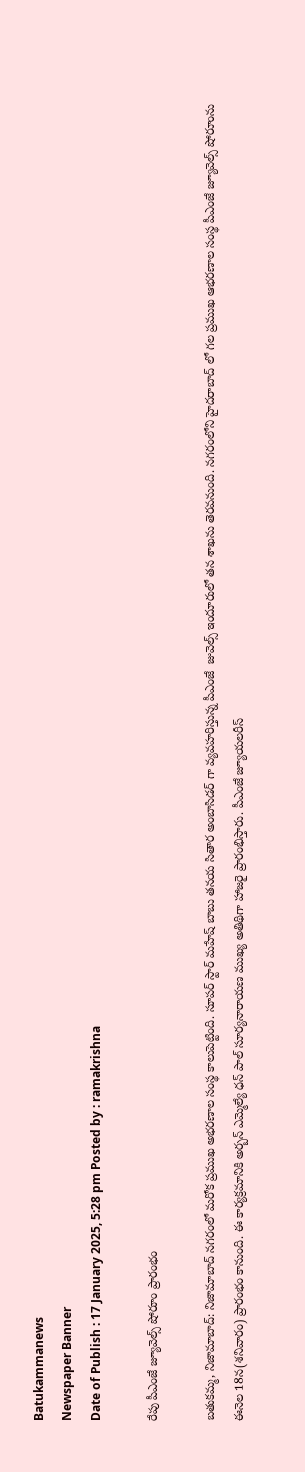Batukammanews
Newspaper Banner
Date of Publish : 17 January 2025, 5:28 pm Posted by : ramakrishna

రేపు పీఎంజే జ్యూవెల్స్ షోరూం ప్రారంభం

బతుకమ్మ, నిజామాబాద్‌: నిజామాబాద్ నగరంలో మరోక ప్రముఖ అభరణాల సంస్థ కాలుపెట్టింది. సూపర్ స్టార్ మహేష్ బాబు తనయ సితార అంబాసిడర్ గా వ్యవహరిస్తున్న పీఎంజే  జువెల్స్ ఇందూరులో తన శాఖను తెరవనుంది. నగరంలోని హైదరాబాద్ లో గల ప్రముఖ ఆభరణాల సంస్థ పీఎంజే జ్యూవెల్స్ షోరూంను ఈనెల 18న(శనివారం) ప్రారంభం కానుంది. ఈ కార్యక్రమానికి అర్బన్ ఎమ్మెల్యే ధన్ పాల్ సూర్యనారాయణ ముఖ్య అతిథిగా హాజరై ప్రారంభిస్తారు. పీఎంజే జ్యూయలరీస్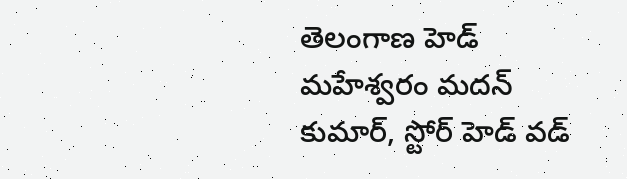తెలంగాణ హెడ్ మహేశ్వరం మదన్ కుమార్, స్టోర్ హెడ్ వడ్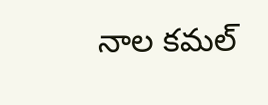నాల కమల్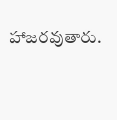హాజరవుతారు.